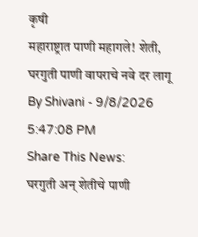कृषी
महाराष्ट्रात पाणी महागले! शेती, घरगुती पाणी वापराचे नवे दर लागू
By Shivani - 9/8/2026 5:47:08 PM
Share This News:
घरगुती अन् शेतीचे पाणी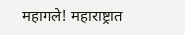महागले! महाराष्ट्रात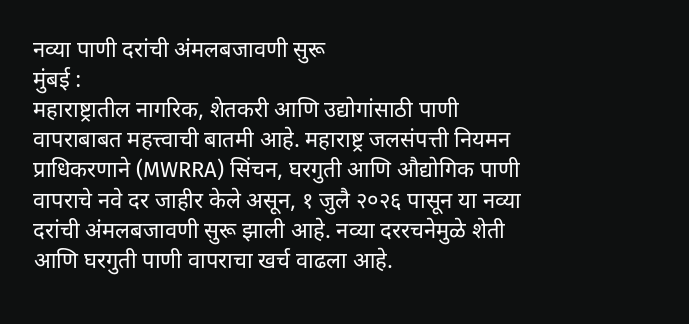नव्या पाणी दरांची अंमलबजावणी सुरू
मुंबई :
महाराष्ट्रातील नागरिक, शेतकरी आणि उद्योगांसाठी पाणी वापराबाबत महत्त्वाची बातमी आहे. महाराष्ट्र जलसंपत्ती नियमन प्राधिकरणाने (MWRRA) सिंचन, घरगुती आणि औद्योगिक पाणी वापराचे नवे दर जाहीर केले असून, १ जुलै २०२६ पासून या नव्या दरांची अंमलबजावणी सुरू झाली आहे. नव्या दररचनेमुळे शेती आणि घरगुती पाणी वापराचा खर्च वाढला आहे.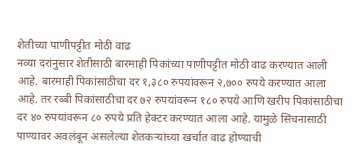शेतीच्या पाणीपट्टीत मोठी वाढ
नव्या दरांनुसार शेतीसाठी बारमाही पिकांच्या पाणीपट्टीत मोठी वाढ करण्यात आली आहे. बारमाही पिकांसाठीचा दर १,३८० रुपयांवरून २,७०० रुपये करण्यात आला आहे. तर रब्बी पिकांसाठीचा दर ७२ रुपयांवरून १८० रुपये आणि खरीप पिकांसाठीचा दर ४० रुपयांवरून ८० रुपये प्रति हेक्टर करण्यात आला आहे. यामुळे सिंचनासाठी पाण्यावर अवलंबून असलेल्या शेतकऱ्यांच्या खर्चात वाढ होण्याची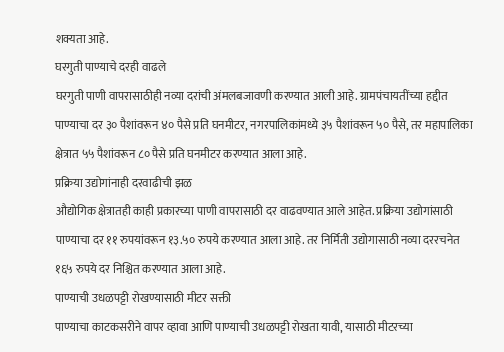शक्यता आहे.
घरगुती पाण्याचे दरही वाढले
घरगुती पाणी वापरासाठीही नव्या दरांची अंमलबजावणी करण्यात आली आहे. ग्रामपंचायतींच्या हद्दीत पाण्याचा दर ३० पैशांवरून ४० पैसे प्रति घनमीटर, नगरपालिकांमध्ये ३५ पैशांवरून ५० पैसे, तर महापालिका क्षेत्रात ५५ पैशांवरून ८० पैसे प्रति घनमीटर करण्यात आला आहे.
प्रक्रिया उद्योगांनाही दरवाढीची झळ
औद्योगिक क्षेत्रातही काही प्रकारच्या पाणी वापरासाठी दर वाढवण्यात आले आहेत. प्रक्रिया उद्योगांसाठी पाण्याचा दर ११ रुपयांवरून १३.५० रुपये करण्यात आला आहे. तर निर्मिती उद्योगासाठी नव्या दररचनेत १६५ रुपये दर निश्चित करण्यात आला आहे.
पाण्याची उधळपट्टी रोखण्यासाठी मीटर सक्ती
पाण्याचा काटकसरीने वापर व्हावा आणि पाण्याची उधळपट्टी रोखता यावी, यासाठी मीटरच्या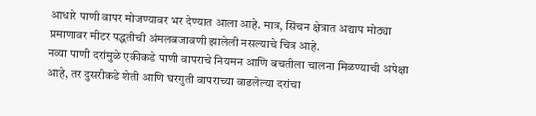आधारे पाणी वापर मोजण्यावर भर देण्यात आला आहे. मात्र, सिंचन क्षेत्रात अद्याप मोठ्या प्रमाणावर मीटर पद्धतीची अंमलबजावणी झालेली नसल्याचे चित्र आहे.
नव्या पाणी दरांमुळे एकीकडे पाणी वापराचे नियमन आणि बचतीला चालना मिळण्याची अपेक्षा आहे, तर दुसरीकडे शेती आणि घरगुती वापराच्या वाढलेल्या दरांचा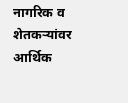नागरिक व शेतकऱ्यांवर आर्थिक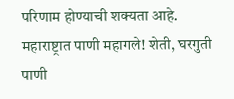परिणाम होण्याची शक्यता आहे.
महाराष्ट्रात पाणी महागले! शेती, घरगुती पाणी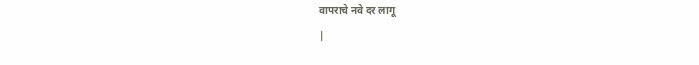वापराचे नवे दर लागू
|